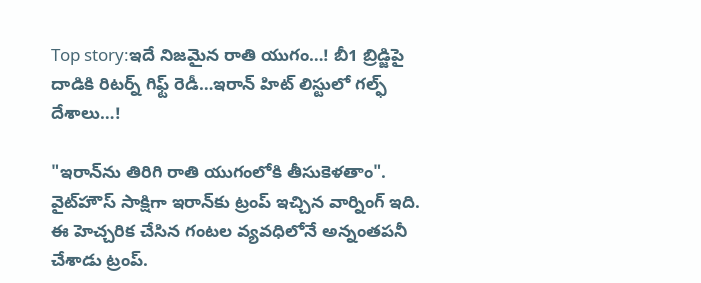Top story:ఇదే నిజమైన రాతి యుగం…! బీ1 బ్రిడ్జిపై దాడికి రిటర్న్ గిఫ్ట్ రెడీ…ఇరాన్ హిట్ లిస్టులో గల్ఫ్ దేశాలు…!

"ఇరాన్‌ను తిరిగి రాతి యుగంలోకి తీసుకెళతాం". వైట్‌హౌస్‌ సాక్షిగా ఇరాన్‌కు ట్రంప్ ఇచ్చిన వార్నింగ్ ఇది. ఈ హెచ్చరిక చేసిన గంటల వ్యవధిలోనే అన్నంతపనీ చేశాడు ట్రంప్.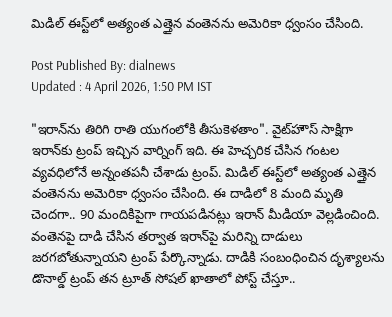మిడిల్ ఈస్ట్‌లో అత్యంత ఎత్తైన వంతెనను అమెరికా ధ్వంసం చేసింది.

Post Published By: dialnews
Updated : 4 April 2026, 1:50 PM IST

"ఇరాన్‌ను తిరిగి రాతి యుగంలోకి తీసుకెళతాం". వైట్‌హౌస్‌ సాక్షిగా ఇరాన్‌కు ట్రంప్ ఇచ్చిన వార్నింగ్ ఇది. ఈ హెచ్చరిక చేసిన గంటల వ్యవధిలోనే అన్నంతపనీ చేశాడు ట్రంప్. మిడిల్ ఈస్ట్‌లో అత్యంత ఎత్తైన వంతెనను అమెరికా ధ్వంసం చేసింది. ఈ దాడిలో 8 మంది మృతి చెందగా.. 90 మందికిపైగా గాయపడినట్లు ఇరాన్ మీడియా వెల్లడించింది. వంతెనపై దాడి చేసిన తర్వాత ఇరాన్‌పై మరిన్ని దాడులు జరగబోతున్నాయని ట్రంప్ పేర్కొన్నాడు. దాడికి సంబంధించిన దృశ్యాలను డొనాల్డ్ ట్రంప్ తన ట్రూత్ సోషల్‌ ఖాతాలో పోస్ట్ చేస్తూ..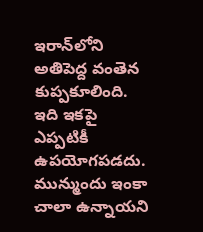ఇరాన్‌లోని అతిపెద్ద వంతెన కుప్పకూలింది. ఇది ఇకపై ఎప్పటికీ ఉపయోగపడదు. మున్ముందు ఇంకా చాలా ఉన్నాయని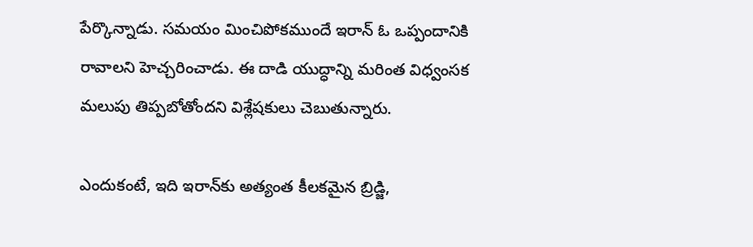పేర్కొన్నాడు. సమయం మించిపోకముందే ఇరాన్ ఓ ఒప్పందానికి రావాలని హెచ్చరించాడు. ఈ దాడి యుద్ధాన్ని మరింత విధ్వంసక మలుపు తిప్పబోతోందని విశ్లేషకులు చెబుతున్నారు.

ఎందుకంటే, ఇది ఇరాన్‌కు అత్యంత కీలకమైన బ్రిడ్జి,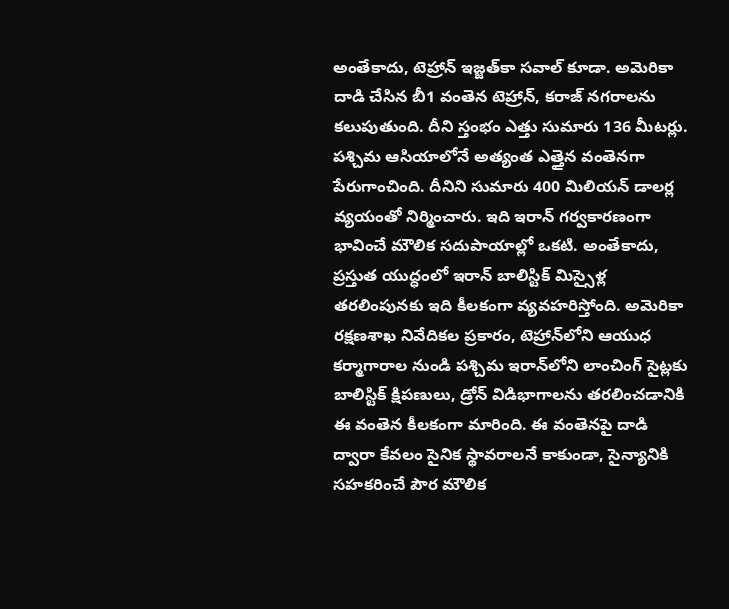అంతేకాదు, టెహ్రాన్‌ ఇజ్జత్‌కా సవాల్ కూడా. అమెరికా దాడి చేసిన బీ1 వంతెన టెహ్రాన్, కరాజ్ నగరాలను కలుపుతుంది. దీని స్తంభం ఎత్తు సుమారు 136 మీటర్లు. పశ్చిమ ఆసియాలోనే అత్యంత ఎత్తైన వంతెనగా పేరుగాంచింది. దీనిని సుమారు 400 మిలియన్ డాలర్ల వ్యయంతో నిర్మించారు. ఇది ఇరాన్ గర్వకారణంగా భావించే మౌలిక సదుపాయాల్లో ఒకటి. అంతేకాదు, ప్రస్తుత యుద్ధంలో ఇరాన్ బాలిస్టిక్ మిస్సైళ్ల తరలింపునకు ఇది కీలకంగా వ్యవహరిస్తోంది. అమెరికా రక్షణశాఖ నివేదికల ప్రకారం, టెహ్రాన్‌లోని ఆయుధ కర్మాగారాల నుండి పశ్చిమ ఇరాన్‌లోని లాంచింగ్ సైట్లకు బాలిస్టిక్ క్షిపణులు, డ్రోన్ విడిభాగాలను తరలించడానికి ఈ వంతెన కీలకంగా మారింది. ఈ వంతెనపై దాడి ద్వారా కేవలం సైనిక స్థావరాలనే కాకుండా, సైన్యానికి సహకరించే పౌర మౌలిక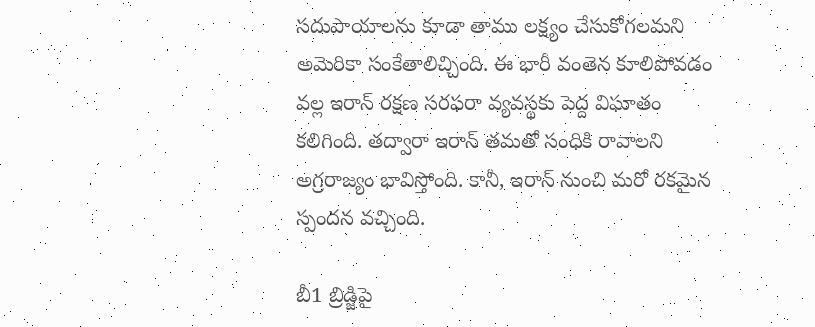సదుపాయాలను కూడా తాము లక్ష్యం చేసుకోగలమని అమెరికా సంకేతాలిచ్చింది. ఈ భారీ వంతెన కూలిపోవడం వల్ల ఇరాన్ రక్షణ సరఫరా వ్యవస్థకు పెద్ద విఘాతం కలిగింది. తద్వారా ఇరాన్ తమతో సంధికి రావాలని అగ్రరాజ్యం భావిస్తోంది. కానీ, ఇరాన్ నుంచి మరో రకమైన స్పందన వచ్చింది.

బీ1 బ్రిడ్జిపై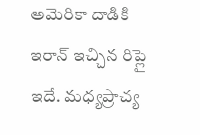అమెరికా దాడికి ఇరాన్ ఇచ్చిన రిప్లై ఇదే. మధ్యప్రాచ్య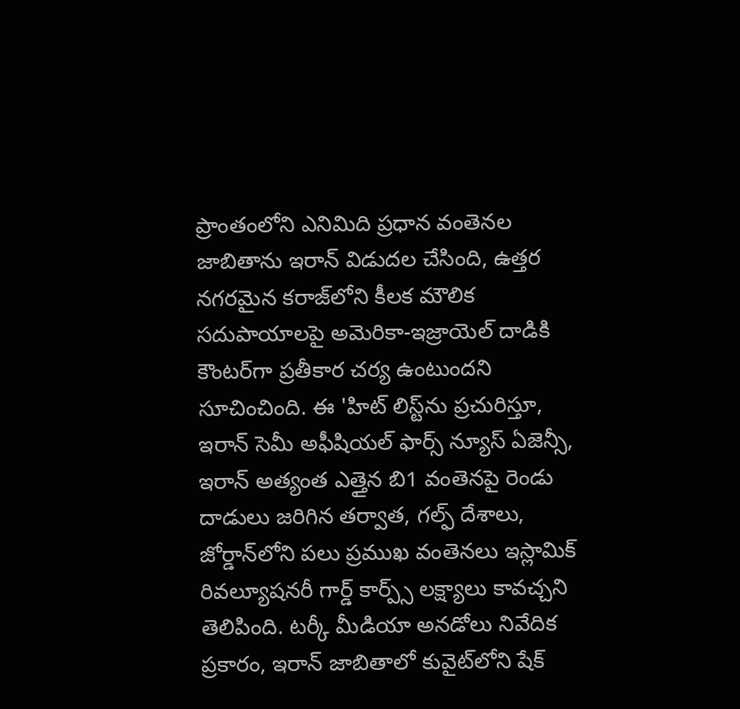ప్రాంతంలోని ఎనిమిది ప్రధాన వంతెనల జాబితాను ఇరాన్ విడుదల చేసింది, ఉత్తర నగరమైన కరాజ్‌లోని కీలక మౌలిక సదుపాయాలపై అమెరికా-ఇజ్రాయెల్ దాడికి కౌంటర్‌గా ప్రతీకార చర్య ఉంటుందని సూచించింది. ఈ 'హిట్ లిస్ట్‌ను ప్రచురిస్తూ, ఇరాన్ సెమీ అఫీషియల్ ఫార్స్ న్యూస్ ఏజెన్సీ, ఇరాన్ అత్యంత ఎత్తైన బి1 వంతెనపై రెండు దాడులు జరిగిన తర్వాత, గల్ఫ్ దేశాలు, జోర్డాన్‌లోని పలు ప్రముఖ వంతెనలు ఇస్లామిక్ రివల్యూషనరీ గార్డ్ కార్ప్స్ లక్ష్యాలు కావచ్చని తెలిపింది. టర్కీ మీడియా అనడోలు నివేదిక ప్రకారం, ఇరాన్ జాబితాలో కువైట్‌లోని షేక్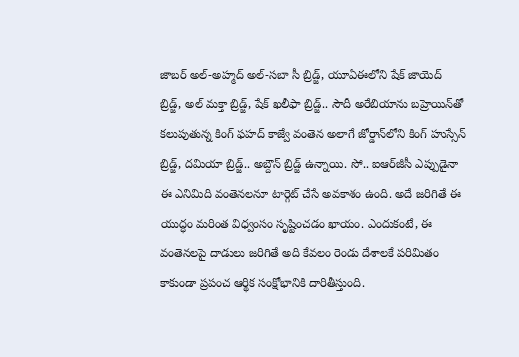జాబర్ అల్-అహ్మద్ అల్-సబా సీ బ్రిడ్జ్, యూఏఈలోని షేక్ జాయెద్ బ్రిడ్జ్, అల్ మక్తా బ్రిడ్జ్, షేక్ ఖలీఫా బ్రిడ్జ్.. సౌదీ అరేబియాను బహ్రెయిన్‌తో కలుపుతున్న కింగ్ ఫహద్ కాజ్వే వంతెన అలాగే జోర్డాన్‌లోని కింగ్ హుస్సేన్ బ్రిడ్జ్, దమియా బ్రిడ్జ్.. అబ్దౌన్ బ్రిడ్జ్ ఉన్నాయి. సో.. ఐఆర్‌జీసీ ఎప్పుడైనా ఈ ఎనిమిది వంతెనలనూ టార్గెట్ చేసే అవకాశం ఉంది. అదే జరిగితే ఈ యుద్ధం మరింత విధ్వంసం సృష్టించడం ఖాయం. ఎందుకంటే, ఈ వంతెనలపై దాడులు జరిగితే అది కేవలం రెండు దేశాలకే పరిమితం కాకుండా ప్రపంచ ఆర్థిక సంక్షోభానికి దారితీస్తుంది.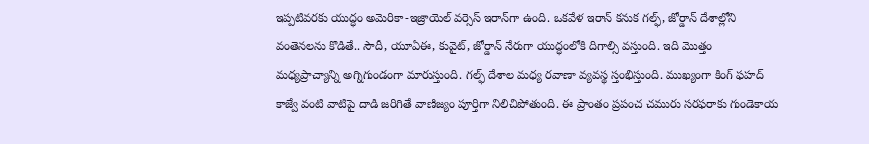ఇప్పటివరకు యుద్ధం అమెరికా-ఇజ్రాయెల్ వర్సెస్ ఇరాన్‌గా ఉంది. ఒకవేళ ఇరాన్ కనుక గల్ఫ్, జోర్డాన్ దేశాల్లోని వంతెనలను కొడితే.. సౌదీ, యూఏఈ, కువైట్, జోర్డాన్ నేరుగా యుద్ధంలోకి దిగాల్సి వస్తుంది. ఇది మొత్తం మధ్యప్రాచ్యాన్ని అగ్నిగుండంగా మారుస్తుంది. గల్ఫ్ దేశాల మధ్య రవాణా వ్యవస్థ స్తంభిస్తుంది. ముఖ్యంగా కింగ్ ఫహద్ కాజ్వే వంటి వాటిపై దాడి జరిగితే వాణిజ్యం పూర్తిగా నిలిచిపోతుంది. ఈ ప్రాంతం ప్రపంచ చమురు సరఫరాకు గుండెకాయ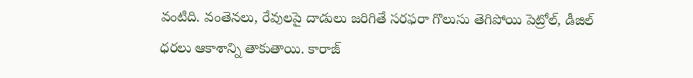వంటిది. వంతెనలు, రేవులపై దాడులు జరిగితే సరఫరా గొలుసు తెగిపోయి పెట్రోల్, డీజిల్ ధరలు ఆకాశాన్ని తాకుతాయి. కారాజ్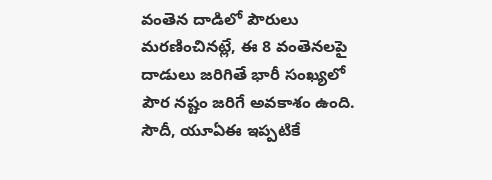వంతెన దాడిలో పౌరులు మరణించినట్లే, ఈ 8 వంతెనలపై దాడులు జరిగితే భారీ సంఖ్యలో పౌర నష్టం జరిగే అవకాశం ఉంది. సౌదీ, యూఏఈ ఇప్పటికే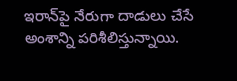ఇరాన్‌పై నేరుగా దాడులు చేసే అంశాన్ని పరిశీలిస్తున్నాయి.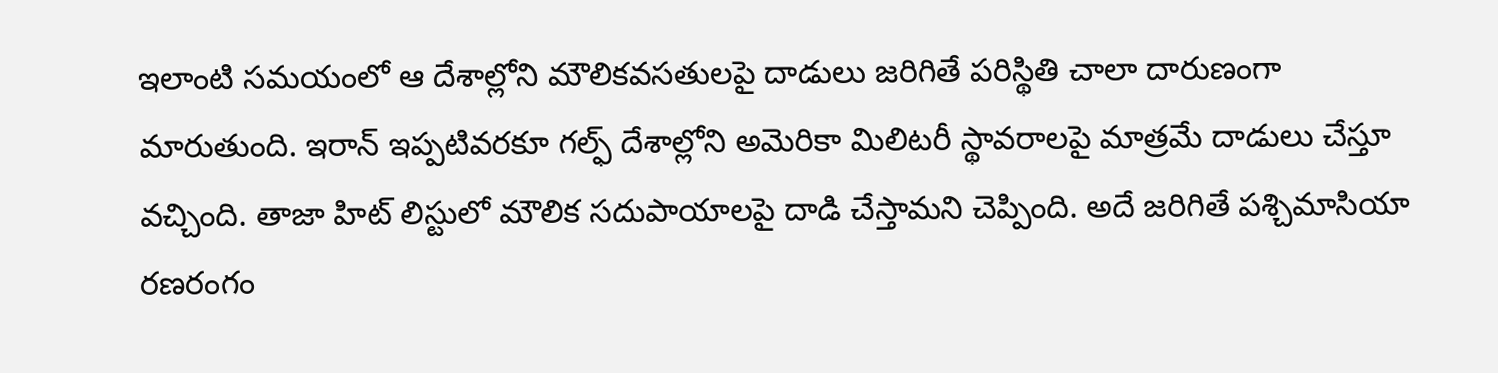ఇలాంటి సమయంలో ఆ దేశాల్లోని మౌలికవసతులపై దాడులు జరిగితే పరిస్థితి చాలా దారుణంగా మారుతుంది. ఇరాన్ ఇప్పటివరకూ గల్ఫ్ దేశాల్లోని అమెరికా మిలిటరీ స్థావరాలపై మాత్రమే దాడులు చేస్తూ వచ్చింది. తాజా హిట్ లిస్టులో మౌలిక సదుపాయాలపై దాడి చేస్తామని చెప్పింది. అదే జరిగితే పశ్చిమాసియా రణరంగం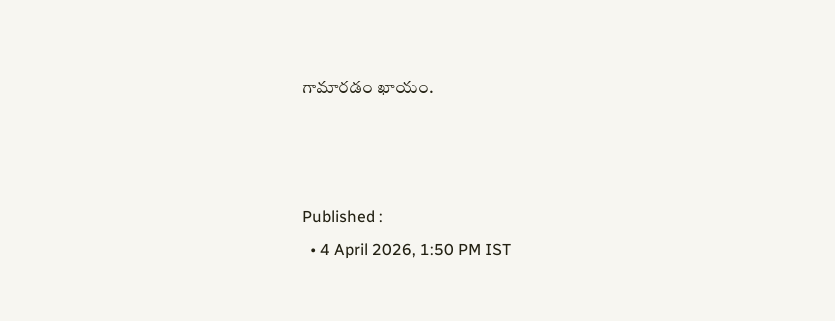గామారడం ఖాయం.



Published :
  • 4 April 2026, 1:50 PM IST